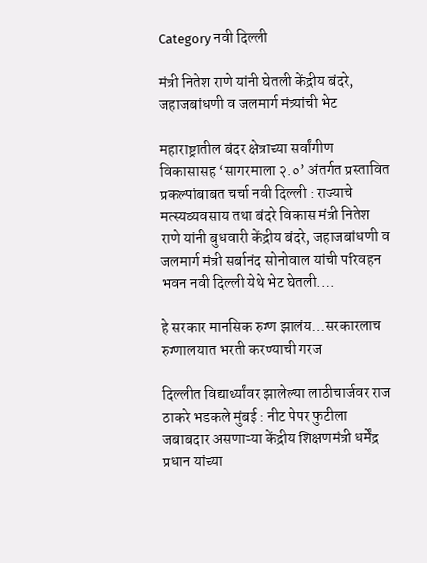Category नवी दिल्ली

मंत्री नितेश राणे यांनी घेतली केंद्रीय बंदरे, जहाजबांधणी व जलमार्ग मंत्र्यांची भेट

महाराष्ट्रातील बंदर क्षेत्राच्या सर्वांगीण विकासासह ‘सागरमाला २.०’ अंतर्गत प्रस्तावित प्रकल्पांबाबत चर्चा नवी दिल्ली : राज्याचे मत्स्यव्यवसाय तथा बंदरे विकास मंत्री नितेश राणे यांनी बुधवारी केंद्रीय बंदरे, जहाजबांधणी व जलमार्ग मंत्री सर्बानंद सोनोवाल यांची परिवहन भवन नवी दिल्ली येथे भेट घेतली.…

हे सरकार मानसिक रुग्ण झालंय…सरकारलाच रुग्णालयात भरती करण्याची गरज

दिल्लीत विद्यार्थ्यांवर झालेल्या लाठीचार्जवर राज ठाकरे भडकले मुंबई : नीट पेपर फुटीला जबाबदार असणाऱ्या केंद्रीय शिक्षणमंत्री धर्मेंद्र प्रधान यांच्या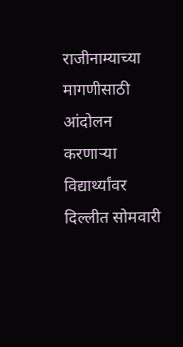राजीनाम्याच्या मागणीसाठी आंदोलन करणाऱ्या विद्यार्थ्यांवर दिल्लीत सोमवारी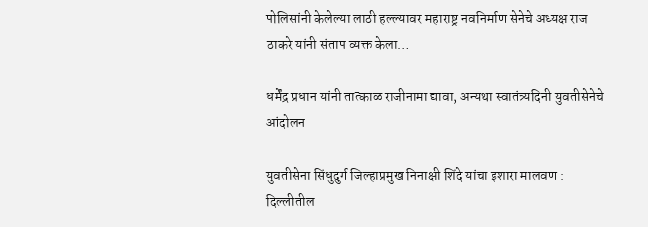पोलिसांनी केलेल्या लाठी हल्ल्यावर महाराष्ट्र नवनिर्माण सेनेचे अध्यक्ष राज ठाकरे यांनी संताप व्यक्त केला…

धर्मेंद्र प्रधान यांनी तात्काळ राजीनामा द्यावा, अन्यथा स्वातंत्र्यदिनी युवतीसेनेचे आंदोलन

युवतीसेना सिंधुदुर्ग जिल्हाप्रमुख निनाक्षी शिंदे यांचा इशारा मालवण : दिल्लीतील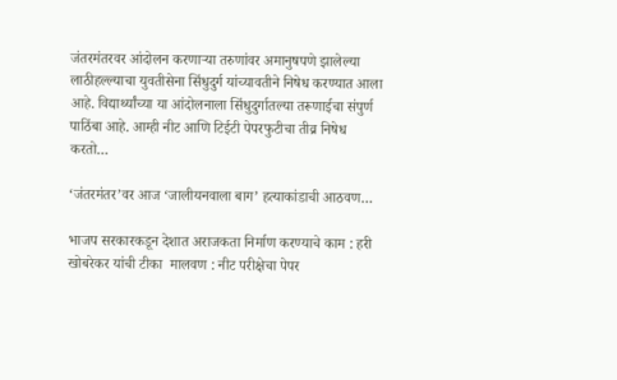जंतरमंतरवर आंदोलन करणाऱ्या तरुणांवर अमानुषपणे झालेल्या लाठीहल्ल्याचा युवतीसेना सिंधुदुर्ग यांच्यावतीने निषेध करण्यात आला आहे. विद्यार्थ्यांच्या या आंदोलनाला सिंधुदुर्गातल्या तरूणाईचा संपुर्ण पाठिंबा आहे. आम्ही नीट आणि टिईटी पेपरफुटीचा तीव्र निषेध करतो…

‘जंतरमंतर’वर आज ‘जालीयनवाला बाग’ हत्याकांडाची आठवण…

भाजप सरकारकडून देशात अराजकता निर्माण करण्याचे काम : हरी खोबरेकर यांची टीका  मालवण : नीट परीक्षेचा पेपर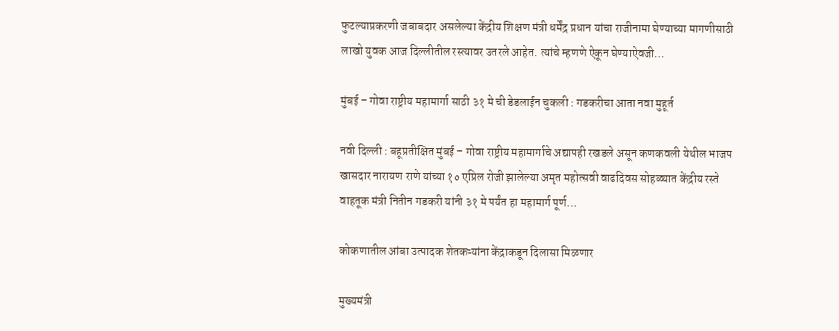फुटल्याप्रकरणी जबाबदार असलेल्या केंद्रीय शिक्षण मंत्री धर्मेंद्र प्रधान यांचा राजीनामा घेण्याच्या मागणीसाठी लाखो युवक आज दिल्लीतील रस्त्यावर उतरले आहेत. त्यांचे म्हणणे ऐकून घेण्याऐवजी…

मुंबई – गोवा राष्ट्रीय महामार्गा साठी ३१ मे ची डेडलाईन चुकली : गडकरीचा आता नवा मुहूर्त

नवी दिल्ली : बहूप्रतीक्षित मुंबई – गोवा राष्ट्रीय महामार्गाचे अद्यापही रखडले असून कणकवली येथील भाजप खासदार नारायण राणे यांच्या १० एप्रिल रोजी झालेल्या अमृत महोत्सवी वाढदिवस सोहळ्यात केंद्रीय रस्ते वाहतूक मंत्री नितीन गडकरी यांनी ३१ मे पर्यंत हा महामार्ग पूर्ण…

कोकणातील आंबा उत्पादक शेतकऱ्यांना केंद्राकडून दिलासा मिळणार

मुख्यमंत्री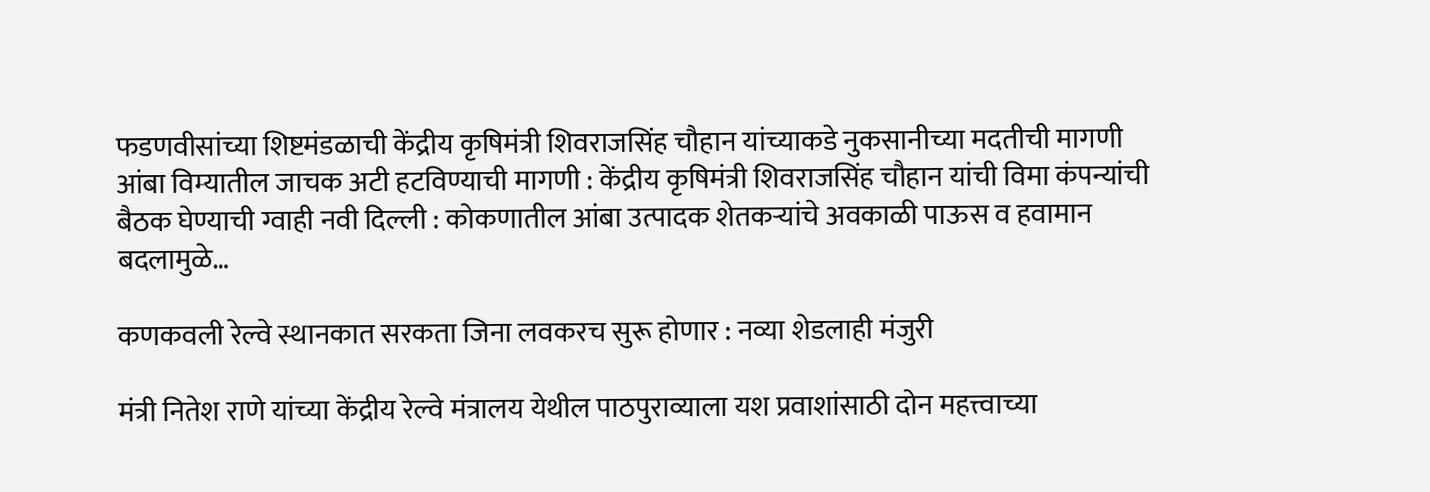फडणवीसांच्या शिष्टमंडळाची केंद्रीय कृषिमंत्री शिवराजसिंह चौहान यांच्याकडे नुकसानीच्या मदतीची मागणी आंबा विम्यातील जाचक अटी हटविण्याची मागणी : केंद्रीय कृषिमंत्री शिवराजसिंह चौहान यांची विमा कंपन्यांची बैठक घेण्याची ग्वाही नवी दिल्ली : कोकणातील आंबा उत्पादक शेतकऱ्यांचे अवकाळी पाऊस व हवामान बदलामुळे…

कणकवली रेल्वे स्थानकात सरकता जिना लवकरच सुरू होणार : नव्या शेडलाही मंजुरी

मंत्री नितेश राणे यांच्या केंद्रीय रेल्वे मंत्रालय येथील पाठपुराव्याला यश प्रवाशांसाठी दोन महत्त्वाच्या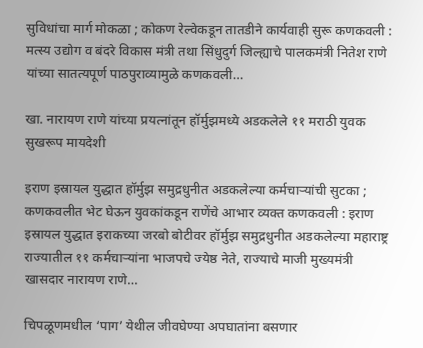सुविधांचा मार्ग मोकळा ; कोकण रेल्वेकडून तातडीने कार्यवाही सुरू कणकवली : मत्स्य उद्योग व बंदरे विकास मंत्री तथा सिंधुदुर्ग जिल्ह्याचे पालकमंत्री नितेश राणे यांच्या सातत्यपूर्ण पाठपुराव्यामुळे कणकवली…

खा. नारायण राणे यांच्या प्रयत्नांतून हॉर्मुझमध्ये अडकलेले ११ मराठी युवक सुखरूप मायदेशी

इराण इस्रायल युद्धात हॉर्मुझ समुद्रधुनीत अडकलेल्या कर्मचाऱ्यांची सुटका ; कणकवलीत भेट घेऊन युवकांकडून राणेंचे आभार व्यक्त कणकवली : इराण इस्रायल युद्धात इराकच्या जरबो बोटीवर हॉर्मुझ समुद्रधुनीत अडकलेल्या महाराष्ट्र राज्यातील ११ कर्मचाऱ्यांना भाजपचे ज्येष्ठ नेते, राज्याचे माजी मुख्यमंत्री खासदार नारायण राणे…

चिपळूणमधील ‘पाग’ येथील जीवघेण्या अपघातांना बसणार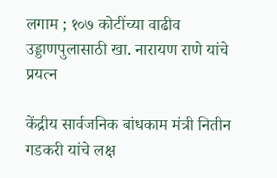लगाम ; १०७ कोटींच्या वाढीव उड्डाणपुलासाठी खा. नारायण राणे यांचे प्रयत्न

केंद्रीय सार्वजनिक बांधकाम मंत्री नितीन गडकरी यांचे लक्ष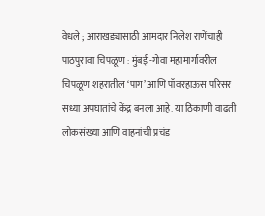वेधले ; आराखड्यासाठी आमदार निलेश राणेंचाही पाठपुरावा चिपळूण : मुंबई-गोवा महामार्गावरील चिपळूण शहरातील ‘पाग’ आणि पॉवरहाऊस परिसर सध्या अपघातांचे केंद्र बनला आहे. या ठिकाणी वाढती लोकसंख्या आणि वाहनांची प्रचंड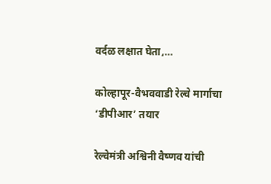वर्दळ लक्षात घेता,…

कोल्हापूर-वैभववाडी रेल्वे मार्गाचा ‘डीपीआर’ तयार

रेल्वेमंत्री अश्विनी वैष्णव यांची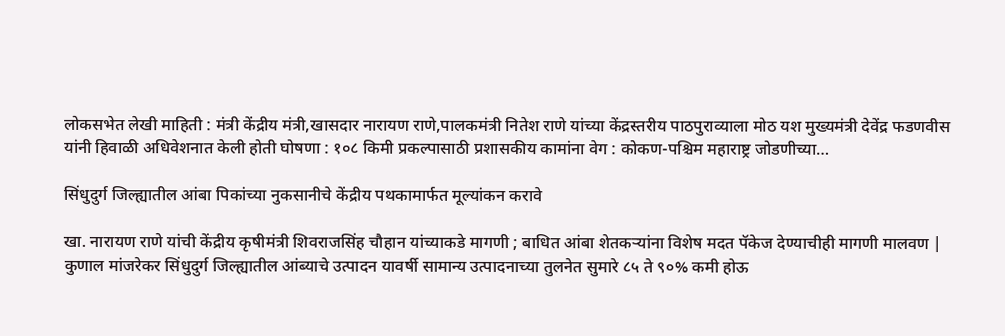लोकसभेत लेखी माहिती : मंत्री केंद्रीय मंत्री,खासदार नारायण राणे,पालकमंत्री नितेश राणे यांच्या केंद्रस्तरीय पाठपुराव्याला मोठ यश मुख्यमंत्री देवेंद्र फडणवीस यांनी हिवाळी अधिवेशनात केली होती घोषणा : १०८ किमी प्रकल्पासाठी प्रशासकीय कामांना वेग : कोकण-पश्चिम महाराष्ट्र जोडणीच्या…

सिंधुदुर्ग जिल्ह्यातील आंबा पिकांच्या नुकसानीचे केंद्रीय पथकामार्फत मूल्यांकन करावे

खा. नारायण राणे यांची केंद्रीय कृषीमंत्री शिवराजसिंह चौहान यांच्याकडे मागणी ; बाधित आंबा शेतकऱ्यांना विशेष मदत पॅकेज देण्याचीही मागणी मालवण | कुणाल मांजरेकर सिंधुदुर्ग जिल्ह्यातील आंब्याचे उत्पादन यावर्षी सामान्य उत्पादनाच्या तुलनेत सुमारे ८५ ते ९०% कमी होऊ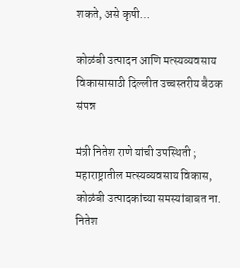शकते, असे कृषी…

कोळंबी उत्पादन आणि मत्स्यव्यवसाय विकासासाठी दिल्लीत उच्चस्तरीय बैठक संपन्न

मंत्री नितेश राणे यांची उपस्थिती ; महाराष्ट्रातील मत्स्यव्यवसाय विकास, कोळंबी उत्पादकांच्या समस्यांबाबत ना. नितेश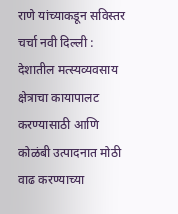राणे यांच्याकडून सविस्तर चर्चा नवी दिल्ली : देशातील मत्स्यव्यवसाय क्षेत्राचा कायापालट करण्यासाठी आणि कोळंबी उत्पादनात मोठी वाढ करण्याच्या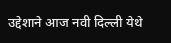उद्देशाने आज नवी दिल्ली येथे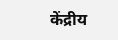केंद्रीय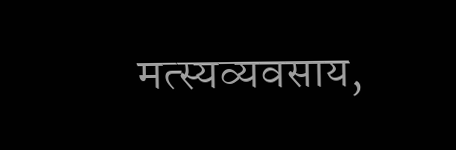मत्स्यव्यवसाय,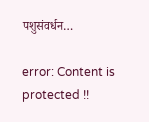पशुसंवर्धन…

error: Content is protected !!